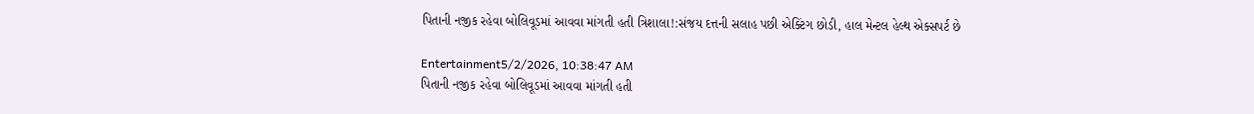પિતાની નજીક રહેવા બોલિવૂડમાં આવવા માંગતી હતી ત્રિશાલા!:સંજય દત્તની સલાહ પછી એક્ટિંગ છોડી, હાલ મેન્ટલ હેલ્થ એક્સપર્ટ છે

Entertainment5/2/2026, 10:38:47 AM
પિતાની નજીક રહેવા બોલિવૂડમાં આવવા માંગતી હતી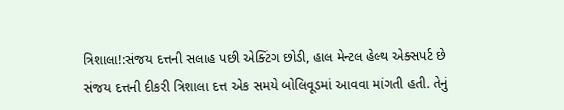ત્રિશાલા!:સંજય દત્તની સલાહ પછી એક્ટિંગ છોડી, હાલ મેન્ટલ હેલ્થ એક્સપર્ટ છે
સંજય દત્તની દીકરી ત્રિશાલા દત્ત એક સમયે બોલિવૂડમાં આવવા માંગતી હતી. તેનું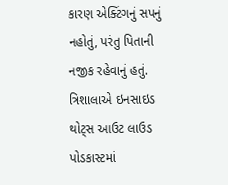કારણ એક્ટિંગનું સપનું નહોતું, પરંતુ પિતાની નજીક રહેવાનું હતું. ત્રિશાલાએ ઇનસાઇડ થોટ્સ આઉટ લાઉડ પોડકાસ્ટમાં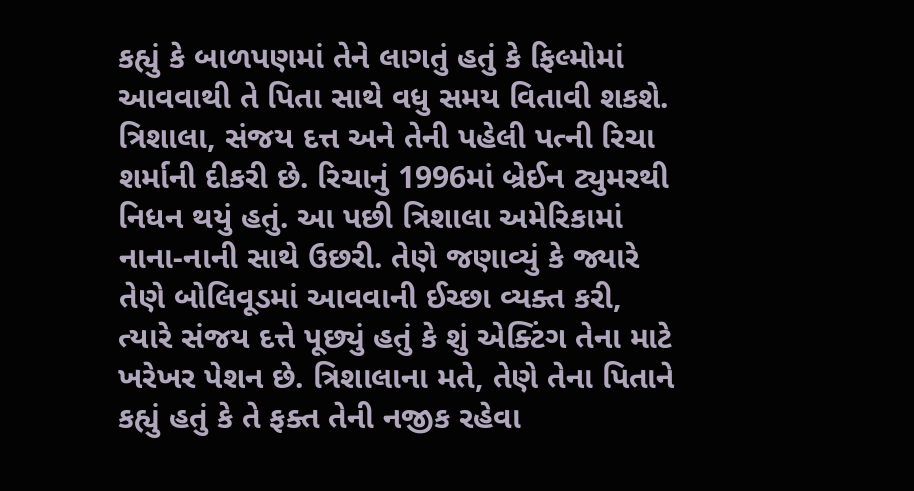કહ્યું કે બાળપણમાં તેને લાગતું હતું કે ફિલ્મોમાં આવવાથી તે પિતા સાથે વધુ સમય વિતાવી શકશે. ત્રિશાલા, સંજય દત્ત અને તેની પહેલી પત્ની રિચા શર્માની દીકરી છે. રિચાનું 1996માં બ્રેઈન ટ્યુમરથી નિધન થયું હતું. આ પછી ત્રિશાલા અમેરિકામાં નાના-નાની સાથે ઉછરી. તેણે જણાવ્યું કે જ્યારે તેણે બોલિવૂડમાં આવવાની ઈચ્છા વ્યક્ત કરી, ત્યારે સંજય દત્તે પૂછ્યું હતું કે શું એક્ટિંગ તેના માટે ખરેખર પેશન છે. ત્રિશાલાના મતે, તેણે તેના પિતાને કહ્યું હતું કે તે ફક્ત તેની નજીક રહેવા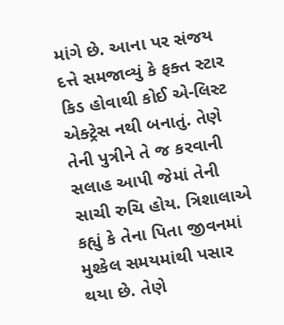માંગે છે. આના પર સંજય દત્તે સમજાવ્યું કે ફક્ત સ્ટાર કિડ હોવાથી કોઈ એ-લિસ્ટ એક્ટ્રેસ નથી બનાતું. તેણે તેની પુત્રીને તે જ કરવાની સલાહ આપી જેમાં તેની સાચી રુચિ હોય. ત્રિશાલાએ કહ્યું કે તેના પિતા જીવનમાં મુશ્કેલ સમયમાંથી પસાર થયા છે. તેણે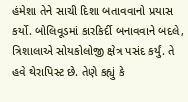હંમેશા તેને સાચી દિશા બતાવવાનો પ્રયાસ કર્યો. બોલિવૂડમાં કારકિર્દી બનાવવાને બદલે, ત્રિશાલાએ સોયકોલોજી ક્ષેત્ર પસંદ કર્યું. તે હવે થેરાપિસ્ટ છે. તેણે કહ્યું કે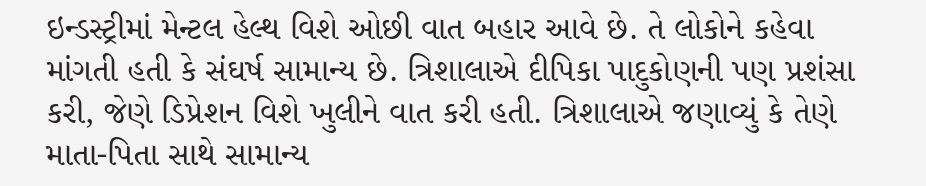ઇન્ડસ્ટ્રીમાં મેન્ટલ હેલ્થ વિશે ઓછી વાત બહાર આવે છે. તે લોકોને કહેવા માંગતી હતી કે સંઘર્ષ સામાન્ય છે. ત્રિશાલાએ દીપિકા પાદુકોણની પણ પ્રશંસા કરી, જેણે ડિપ્રેશન વિશે ખુલીને વાત કરી હતી. ત્રિશાલાએ જણાવ્યું કે તેણે માતા-પિતા સાથે સામાન્ય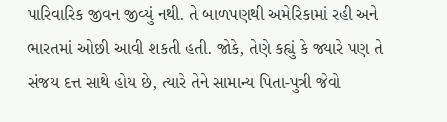પારિવારિક જીવન જીવ્યું નથી. તે બાળપણથી અમેરિકામાં રહી અને ભારતમાં ઓછી આવી શકતી હતી. જોકે, તેણે કહ્યું કે જ્યારે પણ તે સંજય દત્ત સાથે હોય છે, ત્યારે તેને સામાન્ય પિતા-પુત્રી જેવો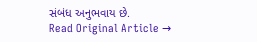સંબંધ અનુભવાય છે.
Read Original Article →